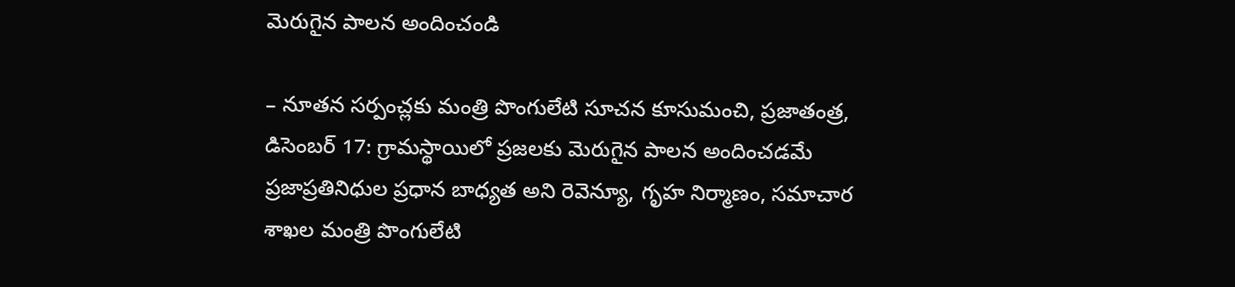మెరుగైన పాలన అందించండి

– నూతన సర్పంచ్లకు మంత్రి పొంగులేటి సూచన కూసుమంచి, ప్రజాతంత్ర, డిసెంబర్ 17: గ్రామస్థాయిలో ప్రజలకు మెరుగైన పాలన అందించడమే ప్రజాప్రతినిధుల ప్రధాన బాధ్యత అని రెవెన్యూ, గృహ నిర్మాణం, సమాచార శాఖల మంత్రి పొంగులేటి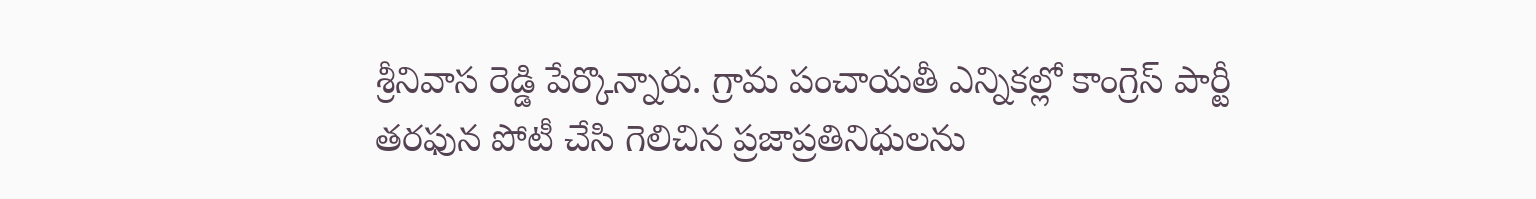శ్రీనివాస రెడ్డి పేర్కొన్నారు. గ్రామ పంచాయతీ ఎన్నికల్లో కాంగ్రెస్ పార్టీ తరఫున పోటీ చేసి గెలిచిన ప్రజాప్రతినిధులను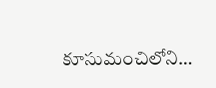కూసుమంచిలోని…